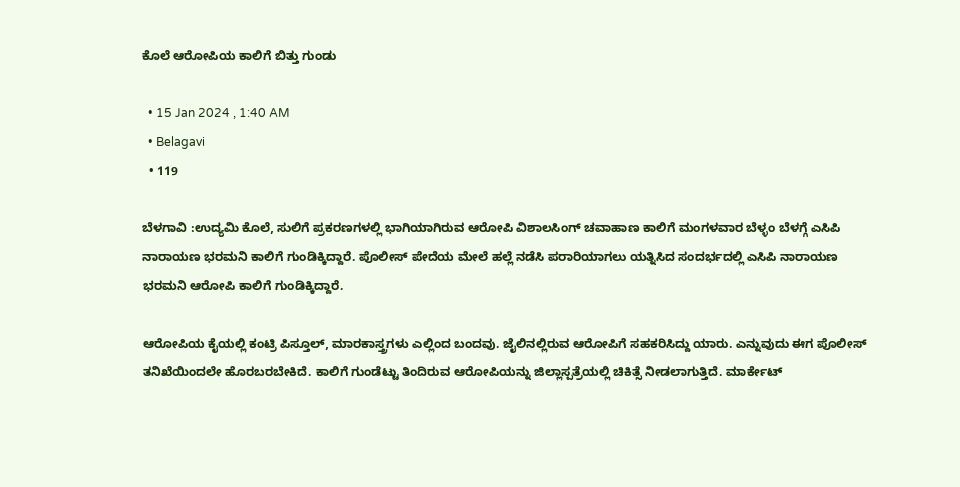ಕೊಲೆ ಆರೋಪಿಯ ಕಾಲಿಗೆ ಬಿತ್ತು ಗುಂಡು

  • 15 Jan 2024 , 1:40 AM
  • Belagavi
  • 119

ಬೆಳಗಾವಿ :ಉದ್ಯಮಿ ಕೊಲೆ, ಸುಲಿಗೆ ಪ್ರಕರಣಗಳಲ್ಲಿ ಭಾಗಿಯಾಗಿರುವ ಆರೋಪಿ ವಿಶಾಲಸಿಂಗ್ ಚವಾಹಾಣ ಕಾಲಿಗೆ ಮಂಗಳವಾರ ಬೆಳ್ಳಂ ಬೆಳಗ್ಗೆ ಎಸಿಪಿ ನಾರಾಯಣ ಭರಮನಿ ಕಾಲಿಗೆ ಗುಂಡಿಕ್ಕಿದ್ದಾರೆ. ಪೊಲೀಸ್ ಪೇದೆಯ ಮೇಲೆ ಹಲ್ಲೆ ನಡೆಸಿ ಪರಾರಿಯಾಗಲು ಯತ್ನಿಸಿದ ಸಂದರ್ಭದಲ್ಲಿ ಎಸಿಪಿ ನಾರಾಯಣ ಭರಮನಿ ಆರೋಪಿ ಕಾಲಿಗೆ ಗುಂಡಿಕ್ಕಿದ್ದಾರೆ.

ಆರೋಪಿಯ ಕೈಯಲ್ಲಿ ಕಂಟ್ರಿ ಪಿಸ್ತೂಲ್, ಮಾರಕಾಸ್ತ್ರಗಳು ಎಲ್ಲಿಂದ ಬಂದವು. ಜೈಲಿನಲ್ಲಿರುವ ಆರೋಪಿಗೆ ಸಹಕರಿಸಿದ್ದು ಯಾರು. ಎನ್ನುವುದು ಈಗ ಪೊಲೀಸ್ ತನಿಖೆಯಿಂದಲೇ ಹೊರಬರಬೇಕಿದೆ. ಕಾಲಿಗೆ ಗುಂಡೆಟ್ಟು ತಿಂದಿರುವ ಆರೋಪಿಯನ್ನು ಜಿಲ್ಲಾಸ್ಪತ್ರೆಯಲ್ಲಿ ಚಿಕಿತ್ಸೆ ನೀಡಲಾಗುತ್ತಿದೆ. ಮಾರ್ಕೇಟ್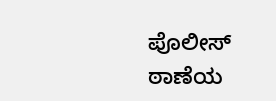ಪೊಲೀಸ್ ಠಾಣೆಯ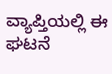ವ್ಯಾಪ್ತಿಯಲ್ಲಿ ಈ ಘಟನೆ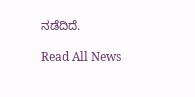ನಡೆದಿದೆ.

Read All News